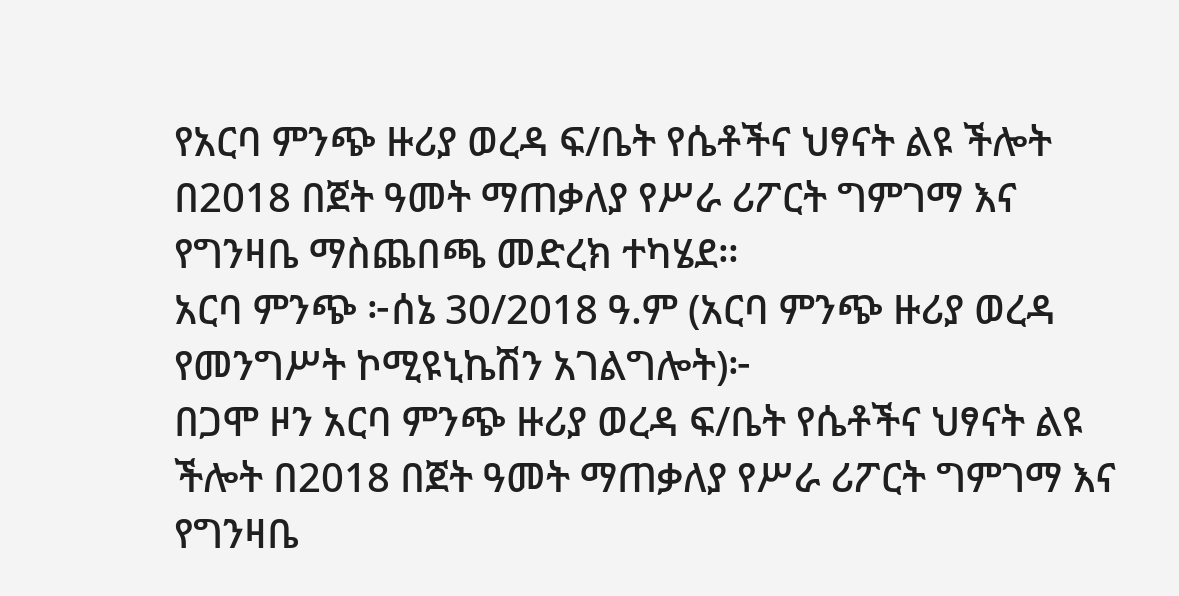የአርባ ምንጭ ዙሪያ ወረዳ ፍ/ቤት የሴቶችና ህፃናት ልዩ ችሎት በ2018 በጀት ዓመት ማጠቃለያ የሥራ ሪፖርት ግምገማ እና የግንዛቤ ማስጨበጫ መድረክ ተካሄደ።
አርባ ምንጭ ፦ሰኔ 30/2018 ዓ.ም (አርባ ምንጭ ዙሪያ ወረዳ የመንግሥት ኮሚዩኒኬሽን አገልግሎት)፦
በጋሞ ዞን አርባ ምንጭ ዙሪያ ወረዳ ፍ/ቤት የሴቶችና ህፃናት ልዩ ችሎት በ2018 በጀት ዓመት ማጠቃለያ የሥራ ሪፖርት ግምገማ እና የግንዛቤ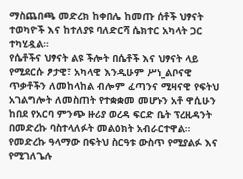ማስጨበጫ መድረክ ከቀበሌ ከመጡ ሰቶች ህፃናት ተወካዮች እና ከተለያዩ ባለድርሻ ሴክተር አካላት ጋር ተካሂዷል።
የሴቶችና ህፃናት ልዩ ችሎት በሴቶች እና ህፃናት ላይ የሚደርሱ ፆታዊ፣ አካላዊ እንዲሁም ሥነ_ልቦናዊ ጥቃቶችን ለመከላከል ብሎም ፈጣንና ሚዛናዊ የፍትህ አገልግሎት ለመስጠት የተቋቋመ መሆኑን አቶ ዋሲሁን ከበደ የአርባ ምንጭ ዙሪያ ወረዳ ፍርድ ቤት ፕረዚዳንት በመድረኩ ባስተላለፉት መልዕክት አብራርተዋል።
የመድረኩ ዓላማው በፍትህ ስርዓቱ ውስጥ የሚያልፉ እና የሚገለጌሉ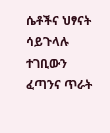ሴቶችና ህፃናት ሳይጉላሉ ተገቢውን ፈጣንና ጥራት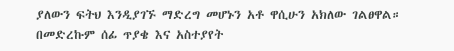ያለውን ፍትህ እንዲያገኙ ማድረግ መሆኑን አቶ ዋሲሁን አክለው ገልፀዋል።
በመድረኩም ሰፊ ጥያቄ እና አስተያየት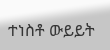ተነስቶ ውይይት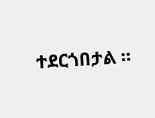ተደርጎበታል ።